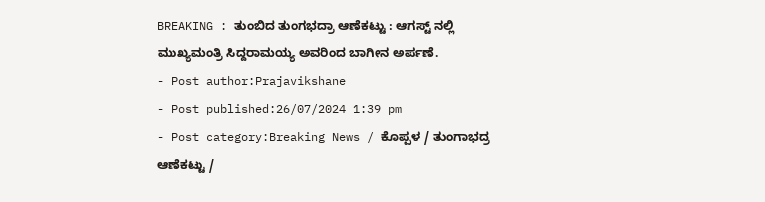BREAKING : ತುಂಬಿದ ತುಂಗಭದ್ರಾ ಆಣೆಕಟ್ಟು : ಆಗಸ್ಟ್ ನಲ್ಲಿ ಮುಖ್ಯಮಂತ್ರಿ ಸಿದ್ದರಾಮಯ್ಯ ಅವರಿಂದ ಬಾಗೀನ ಅರ್ಪಣೆ.
- Post author:Prajavikshane
- Post published:26/07/2024 1:39 pm
- Post category:Breaking News / ಕೊಪ್ಪಳ / ತುಂಗಾಭದ್ರ ಆಣೆಕಟ್ಟು /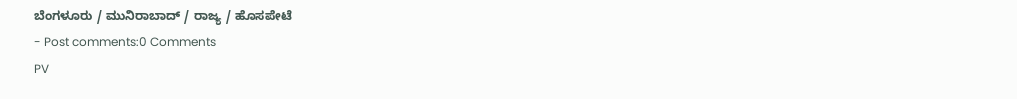ಬೆಂಗಳೂರು / ಮುನಿರಾಬಾದ್ / ರಾಜ್ಯ / ಹೊಸಪೇಟೆ
- Post comments:0 Comments
PV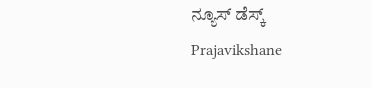ನ್ಯೂಸ್ ಡೆಸ್ಕ್
Prajavikshane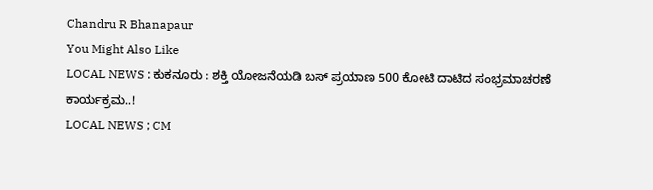Chandru R Bhanapaur
You Might Also Like
LOCAL NEWS : ಕುಕನೂರು : ಶಕ್ತಿ ಯೋಜನೆಯಡಿ ಬಸ್ ಪ್ರಯಾಣ 500 ಕೋಟಿ ದಾಟಿದ ಸಂಭ್ರಮಾಚರಣೆ ಕಾರ್ಯಕ್ರಮ..!
LOCAL NEWS ; CM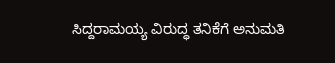ಸಿದ್ದರಾಮಯ್ಯ ವಿರುದ್ಧ ತನಿಕೆಗೆ ಅನುಮತಿ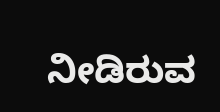ನೀಡಿರುವ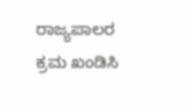ರಾಜ್ಯಪಾಲರ ಕ್ರಮ ಖಂಡಿಸಿ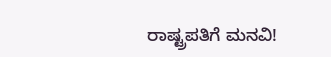ರಾಷ್ಟ್ರಪತಿಗೆ ಮನವಿ!